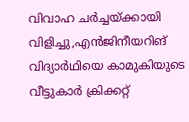വിവാഹ ചര്‍ച്ചയ്ക്കായി വിളിച്ചു,എൻജിനീയറിങ് വിദ്യാര്‍ഥിയെ കാമുകിയുടെ വീട്ടുകാര്‍ ക്രിക്കറ്റ്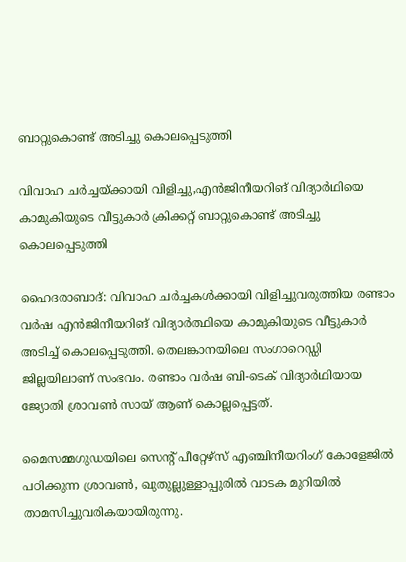ബാറ്റുകൊണ്ട് അടിച്ചു കൊലപ്പെടുത്തി

വിവാഹ ചര്‍ച്ചയ്ക്കായി വിളിച്ചു,എൻജിനീയറിങ് വിദ്യാര്‍ഥിയെ കാമുകിയുടെ വീട്ടുകാര്‍ ക്രിക്കറ്റ് ബാറ്റുകൊണ്ട് അടിച്ചു കൊലപ്പെടുത്തി

ഹൈദരാബാദ്: വിവാഹ ചര്‍ച്ചകള്‍ക്കായി വിളിച്ചുവരുത്തിയ രണ്ടാം വര്‍ഷ എൻജിനീയറിങ് വിദ്യാര്‍ത്ഥിയെ കാമുകിയുടെ വീട്ടുകാര്‍ അടിച്ച് കൊലപ്പെടുത്തി. തെലങ്കാനയിലെ സംഗാറെഡ്ഡി ജില്ലയിലാണ് സംഭവം. രണ്ടാം വര്‍ഷ ബി-ടെക് വിദ്യാര്‍ഥിയായ ജ്യോതി ശ്രാവണ്‍ സായ് ആണ് കൊല്ലപ്പെട്ടത്.

മൈസമ്മഗുഡയിലെ സെന്റ് പീറ്റേഴ്സ് എഞ്ചിനീയറിംഗ് കോളേജില്‍ പഠിക്കുന്ന ശ്രാവണ്‍, ഖുതുല്ലുള്ളാപ്പുരില്‍ വാടക മുറിയില്‍ താമസിച്ചുവരികയായിരുന്നു.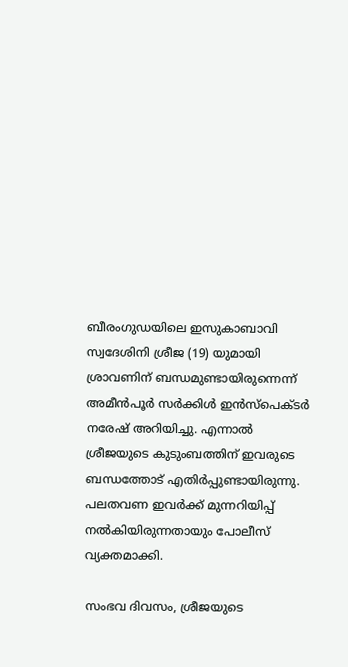ബീരംഗുഡയിലെ ഇസുകാബാവി സ്വദേശിനി ശ്രീജ (19) യുമായി ശ്രാവണിന് ബന്ധമുണ്ടായിരുന്നെന്ന് അമീന്‍പൂര്‍ സര്‍ക്കിള്‍ ഇന്‍സ്‌പെക്ടര്‍ നരേഷ് അറിയിച്ചു. എന്നാല്‍ ശ്രീജയുടെ കുടുംബത്തിന് ഇവരുടെ ബന്ധത്തോട് എതിര്‍പ്പുണ്ടായിരുന്നു. പലതവണ ഇവര്‍ക്ക് മുന്നറിയിപ്പ് നല്‍കിയിരുന്നതായും പോലീസ് വ്യക്തമാക്കി.

സംഭവ ദിവസം, ശ്രീജയുടെ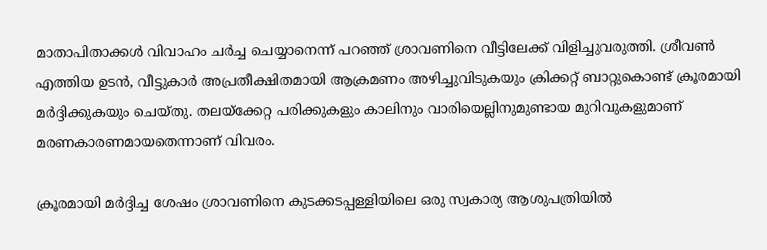മാതാപിതാക്കള്‍ വിവാഹം ചര്‍ച്ച ചെയ്യാനെന്ന് പറഞ്ഞ് ശ്രാവണിനെ വീട്ടിലേക്ക് വിളിച്ചുവരുത്തി. ശ്രീവണ്‍ എത്തിയ ഉടന്‍, വീട്ടുകാര്‍ അപ്രതീക്ഷിതമായി ആക്രമണം അഴിച്ചുവിടുകയും ക്രിക്കറ്റ് ബാറ്റുകൊണ്ട് ക്രൂരമായി മര്‍ദ്ദിക്കുകയും ചെയ്തു. തലയ്‌ക്കേറ്റ പരിക്കുകളും കാലിനും വാരിയെല്ലിനുമുണ്ടായ മുറിവുകളുമാണ് മരണകാരണമായതെന്നാണ് വിവരം.

ക്രൂരമായി മര്‍ദ്ദിച്ച ശേഷം ശ്രാവണിനെ കുടക്കടപ്പള്ളിയിലെ ഒരു സ്വകാര്യ ആശുപത്രിയില്‍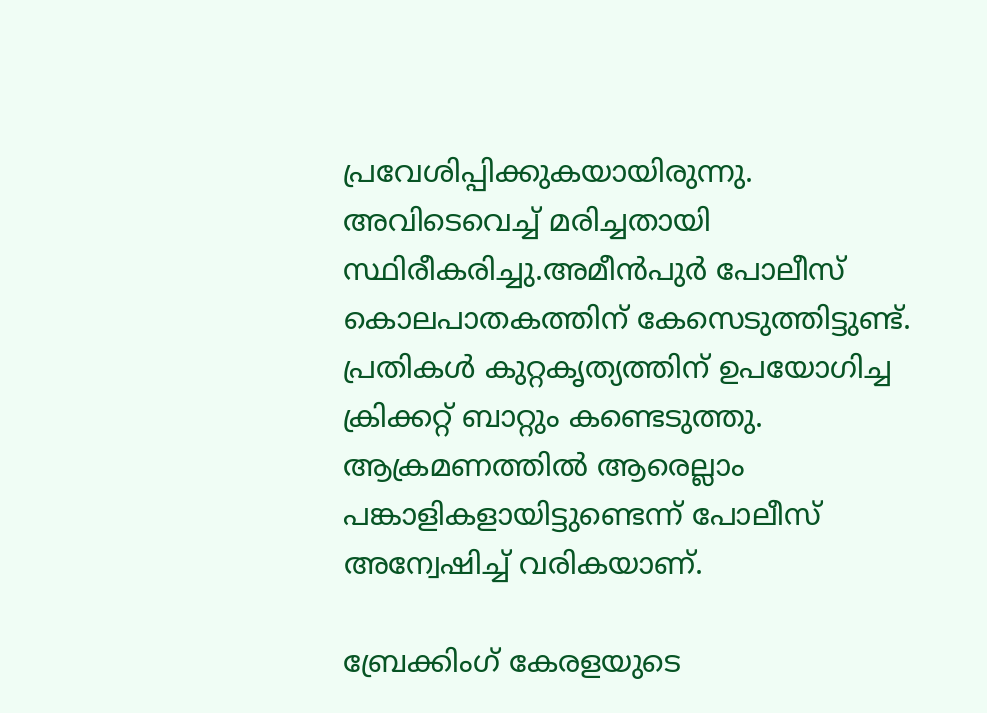പ്രവേശിപ്പിക്കുകയായിരുന്നു. അവിടെവെച്ച് മരിച്ചതായി സ്ഥിരീകരിച്ചു.അമീന്‍പുര്‍ പോലീസ് കൊലപാതകത്തിന് കേസെടുത്തിട്ടുണ്ട്. പ്രതികള്‍ കുറ്റകൃത്യത്തിന് ഉപയോഗിച്ച ക്രിക്കറ്റ് ബാറ്റും കണ്ടെടുത്തു. ആക്രമണത്തില്‍ ആരെല്ലാം പങ്കാളികളായിട്ടുണ്ടെന്ന് പോലീസ് അന്വേഷിച്ച് വരികയാണ്.

ബ്രേക്കിംഗ് കേരളയുടെ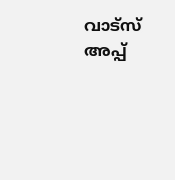വാട്സ് അപ്പ്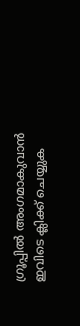ഗ്രൂപ്പിൽ അംഗമാകുവാൻ ഇവിടെ ക്ലിക്ക് ചെയ്യുക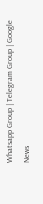Whatsapp Group | Telegram Group | Google News